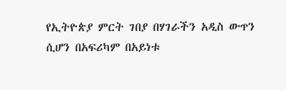የኢትዮጵያ ምርት ገበያ በሃገራችን አዲስ ውጥን ሲሆን በአፍሪካም በአይነቱ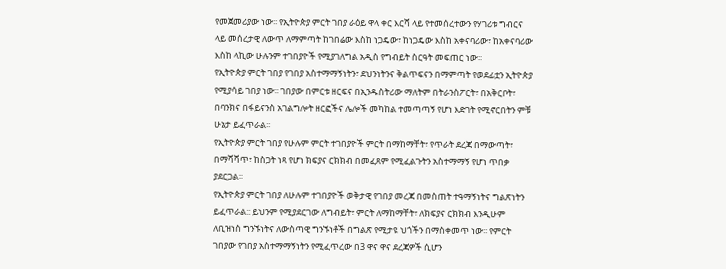የመጀመሪያው ነው፡፡ የኢትዮጵያ ምርት ገበያ ራዕይ ዋላ ቀር እርሻ ላይ የተመሰረተውን የሃገሪቱ ግብርና ላይ መሰረታዊ ለውጥ ለማምጣት ከገበሬው እስከ ነጋዴው፣ ከነጋዴው እስከ አቀናባሪው፣ ከአቀናባሪው እስከ ላኪው ሁሉንም ተገበያዮች የሚያገለግል አዲስ የግብይት ስርዓት መፍጠር ነው፡፡
የኢትዮጵያ ምርት ገበያ የገበያ አስተማማኝነትን፣ ደህንነትንና ቅልጥፍናን በማምጣት የወደፊቷን ኢትዮጵያ የሚያሳይ ገበያ ነው፡፡ ገበያው በምርቱ ዘርፍና በኢንዱስትሪው ማለትም በትራንስፖርት፣ በአቅርቦት፣ በባንክና በፋይናንስ አገልግሎት ዘርፎችና ሌሎች መካከል ተመጣጣኝ የሆነ እድገት የሚኖርበትን ምቹ ሁኔታ ይፈጥራል፡፡
የኢትዮጵያ ምርት ገበያ የሁሉም ምርት ተገበያዮች ምርት በማከማቸት፣ የጥራት ደረጃ በማውጣት፣ በማሻሻጥ፣ ከስጋት ነጻ የሆነ ክፍያና ርክክብ በመፈጸም የሚፈልጉትን አስተማማኝ የሆነ ጥበቃ ያደርጋል፡፡
የኢትዮጵያ ምርት ገበያ ለሁሉም ተገበያዮች ወቅታዊ የገበያ መረጃ በመስጠት ተዓማኝነትና ግልጽነትን ይፈጥራል:: ይህንም የሚያደርገው ለግብይት፣ ምርት ለማከማቸት፣ ለክፍያና ርክክብ እንዲሁም ለቢዝነስ ግንኙነትና ለውስጣዊ ግንኙነቶች በግልጽ የሚታዩ ህጎችን በማስቀመጥ ነው፡፡ የምርት ገበያው የገበያ አስተማማኝነትን የሚፈጥረው በ3 ዋና ዋና ደረጃዎች ሲሆን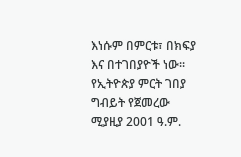እነሱም በምርቱ፣ በክፍያ እና በተገበያዮች ነው፡፡
የኢትዮጵያ ምርት ገበያ ግብይት የጀመረው ሚያዚያ 2001 ዓ.ም.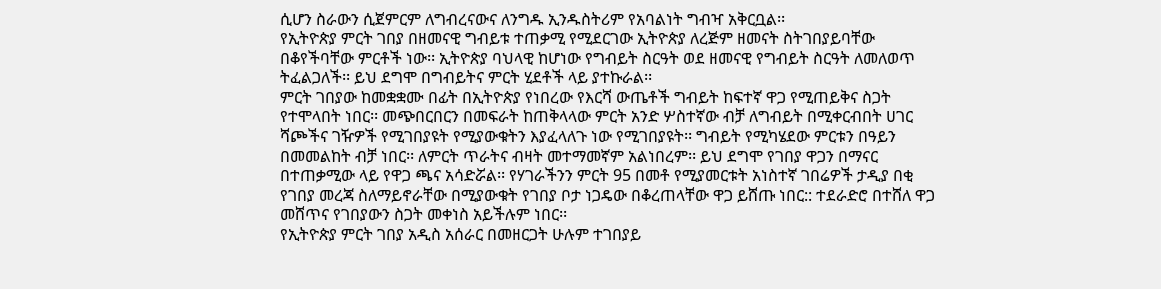ሲሆን ስራውን ሲጀምርም ለግብረናውና ለንግዱ ኢንዱስትሪም የአባልነት ግብዣ አቅርቧል፡፡
የኢትዮጵያ ምርት ገበያ በዘመናዊ ግብይቱ ተጠቃሚ የሚደርገው ኢትዮጵያ ለረጅም ዘመናት ስትገበያይባቸው በቆየችባቸው ምርቶች ነው፡፡ ኢትዮጵያ ባህላዊ ከሆነው የግብይት ስርዓት ወደ ዘመናዊ የግብይት ስርዓት ለመለወጥ ትፈልጋለች፡፡ ይህ ደግሞ በግብይትና ምርት ሂደቶች ላይ ያተኩራል፡፡
ምርት ገበያው ከመቋቋሙ በፊት በኢትዮጵያ የነበረው የእርሻ ውጤቶች ግብይት ከፍተኛ ዋጋ የሚጠይቅና ስጋት የተሞላበት ነበር፡፡ መጭበርበርን በመፍራት ከጠቅላላው ምርት አንድ ሦስተኛው ብቻ ለግብይት በሚቀርብበት ሀገር ሻጮችና ገዥዎች የሚገበያዩት የሚያውቁትን እያፈላለጉ ነው የሚገበያዩት፡፡ ግብይት የሚካሄደው ምርቱን በዓይን በመመልከት ብቻ ነበር፡፡ ለምርት ጥራትና ብዛት መተማመኛም አልነበረም፡፡ ይህ ደግሞ የገበያ ዋጋን በማናር በተጠቃሚው ላይ የዋጋ ጫና አሳድሯል፡፡ የሃገራችንን ምርት 95 በመቶ የሚያመርቱት አነስተኛ ገበሬዎች ታዲያ በቂ የገበያ መረጃ ስለማይኖራቸው በሚያውቁት የገበያ ቦታ ነጋዴው በቆረጠላቸው ዋጋ ይሸጡ ነበር:: ተደራድሮ በተሸለ ዋጋ መሸጥና የገበያውን ስጋት መቀነስ አይችሉም ነበር፡፡
የኢትዮጵያ ምርት ገበያ አዲስ አሰራር በመዘርጋት ሁሉም ተገበያይ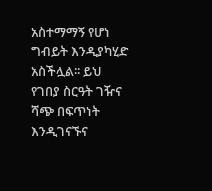አስተማማኝ የሆነ ግብይት እንዲያካሂድ አስችሏል፡፡ ይህ የገበያ ስርዓት ገዥና ሻጭ በፍጥነት እንዲገናኙና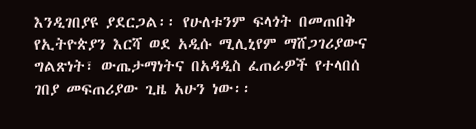እንዲገበያዩ ያደርጋል፡፡ የሁለቱንም ፍላጎት በመጠበቅ የኢትዮጵያን እርሻ ወደ አዲሱ ሚሊኒየም ማሸጋገሪያውና ግልጽነት፣ ውጤታማነትና በአዳዲስ ፈጠራዎች የተላበሰ ገበያ መፍጠሪያው ጊዜ አሁን ነው፡፡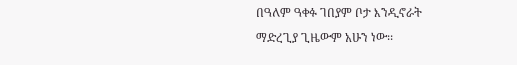በዓለም ዓቀፉ ገበያም ቦታ እንዲኖራት ማድረጊያ ጊዜውም አሁን ነው፡፡